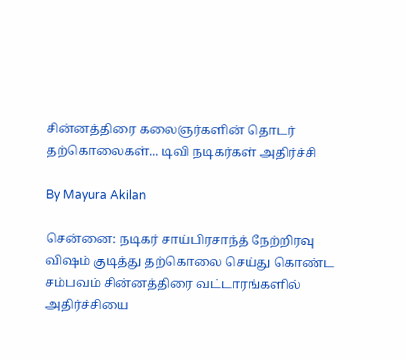சின்னத்திரை கலைஞர்களின் தொடர் தற்கொலைகள்... டிவி நடிகர்கள் அதிர்ச்சி

By Mayura Akilan

சென்னை: நடிகர் சாய்பிரசாந்த் நேற்றிரவு விஷம் குடித்து தற்கொலை செய்து கொண்ட சம்பவம் சின்னத்திரை வட்டாரங்களில் அதிர்ச்சியை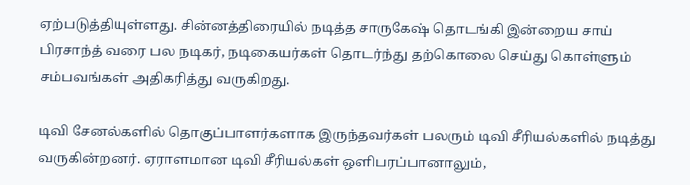ஏற்படுத்தியுள்ளது. சின்னத்திரையில் நடித்த சாருகேஷ் தொடங்கி இன்றைய சாய் பிரசாந்த் வரை பல நடிகர், நடிகையர்கள் தொடர்ந்து தற்கொலை செய்து கொள்ளும் சம்பவங்கள் அதிகரித்து வருகிறது.

டிவி சேனல்களில் தொகுப்பாளர்களாக இருந்தவர்கள் பலரும் டிவி சீரியல்களில் நடித்து வருகின்றனர். ஏராளமான டிவி சீரியல்கள் ஒளிபரப்பானாலும்,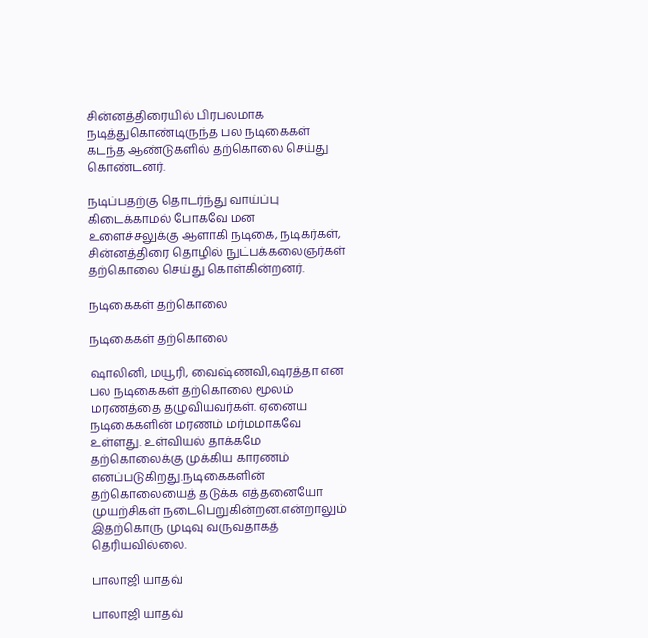சின்னத்திரையில் பிரபலமாக நடித்துகொண்டிருந்த பல நடிகைகள் கடந்த ஆண்டுகளில் தற்கொலை செய்து கொண்டனர்.

நடிப்பதற்கு தொடர்ந்து வாய்ப்பு கிடைக்காமல் போகவே மன உளைச்சலுக்கு ஆளாகி நடிகை, நடிகர்கள், சின்னத்திரை தொழில் நுட்பக்கலைஞர்கள் தற்கொலை செய்து கொள்கின்றனர்.

நடிகைகள் தற்கொலை

நடிகைகள் தற்கொலை

ஷாலினி, மயூரி, வைஷ்ணவி,ஷரத்தா என பல நடிகைகள் தற்கொலை மூலம் மரணத்தை தழுவியவர்கள். ஏனைய நடிகைகளின் மரணம் மர்மமாகவே உள்ளது. உள்வியல் தாக்கமே தற்கொலைக்கு முக்கிய காரணம் எனப்படுகிறது.நடிகைகளின் தற்கொலையைத் தடுக்க எத்தனையோ முயற்சிகள் நடைபெறுகின்றன.என்றாலும் இதற்கொரு முடிவு வருவதாகத் தெரியவில்லை.

பாலாஜி யாதவ்

பாலாஜி யாதவ்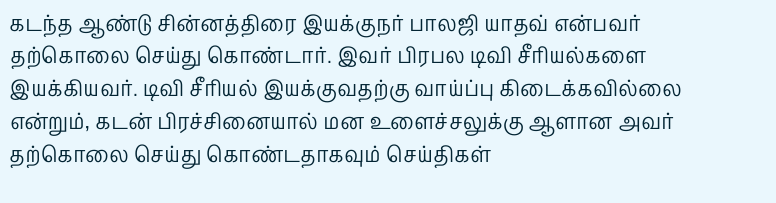கடந்த ஆண்டு சின்னத்திரை இயக்குநர் பாலஜி யாதவ் என்பவர் தற்கொலை செய்து கொண்டார். இவர் பிரபல டிவி சீரியல்களை இயக்கியவர். டிவி சீரியல் இயக்குவதற்கு வாய்ப்பு கிடைக்கவில்லை என்றும், கடன் பிரச்சினையால் மன உளைச்சலுக்கு ஆளான அவர் தற்கொலை செய்து கொண்டதாகவும் செய்திகள்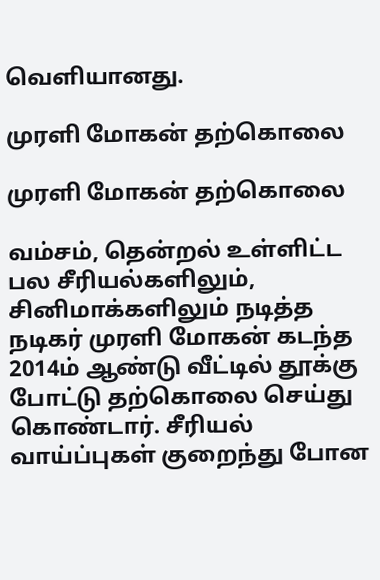வெளியானது.

முரளி மோகன் தற்கொலை

முரளி மோகன் தற்கொலை

வம்சம், தென்றல் உள்ளிட்ட பல சீரியல்களிலும், சினிமாக்களிலும் நடித்த நடிகர் முரளி மோகன் கடந்த 2014ம் ஆண்டு வீட்டில் தூக்கு போட்டு தற்கொலை செய்து கொண்டார். சீரியல் வாய்ப்புகள் குறைந்து போன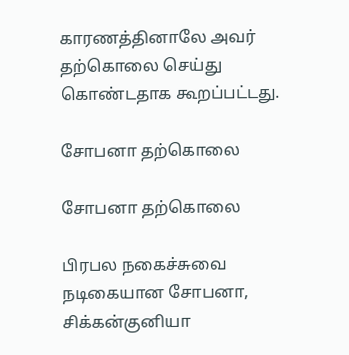காரணத்தினாலே அவர் தற்கொலை செய்து கொண்டதாக கூறப்பட்டது.

சோபனா தற்கொலை

சோபனா தற்கொலை

பிரபல நகைச்சுவை நடிகையான சோபனா, சிக்கன்குனியா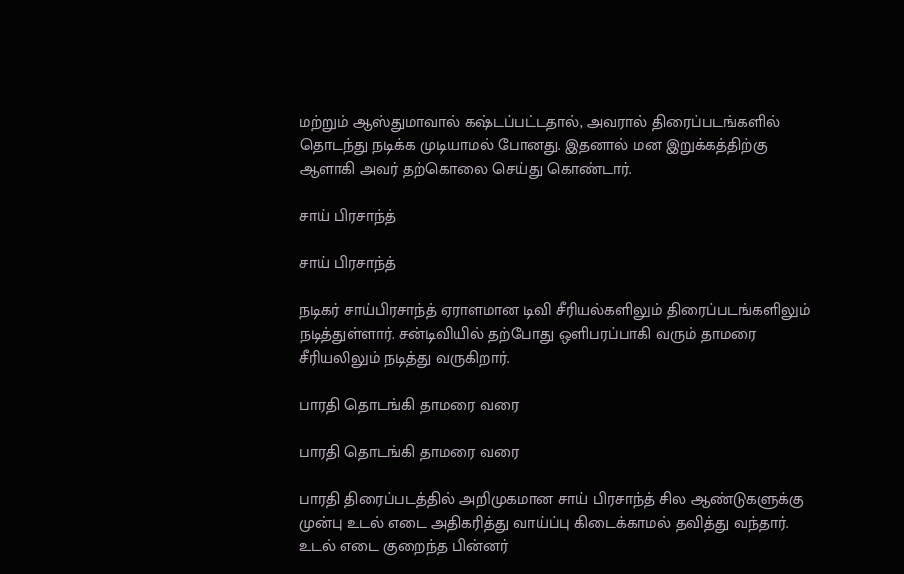மற்றும் ஆஸ்துமாவால் கஷ்டப்பட்டதால், அவரால் திரைப்படங்களில் தொடந்து நடிக்க முடியாமல் போனது. இதனால் மன இறுக்கத்திற்கு ஆளாகி அவர் தற்கொலை செய்து கொண்டார்.

சாய் பிரசாந்த்

சாய் பிரசாந்த்

நடிகர் சாய்பிரசாந்த் ஏராளமான டிவி சீரியல்களிலும் திரைப்படங்களிலும் நடித்துள்ளார். சன்டிவியில் தற்போது ஒளிபரப்பாகி வரும் தாமரை சீரியலிலும் நடித்து வருகிறார்.

பாரதி தொடங்கி தாமரை வரை

பாரதி தொடங்கி தாமரை வரை

பாரதி திரைப்படத்தில் அறிமுகமான சாய் பிரசாந்த் சில ஆண்டுகளுக்கு முன்பு உடல் எடை அதிகரித்து வாய்ப்பு கிடைக்காமல் தவித்து வந்தார். உடல் எடை குறைந்த பின்னர்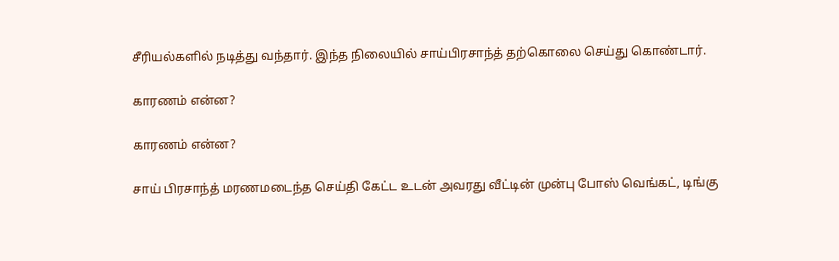சீரியல்களில் நடித்து வந்தார். இந்த நிலையில் சாய்பிரசாந்த் தற்கொலை செய்து கொண்டார்.

காரணம் என்ன?

காரணம் என்ன?

சாய் பிரசாந்த் மரணமடைந்த செய்தி கேட்ட உடன் அவரது வீட்டின் முன்பு போஸ் வெங்கட், டிங்கு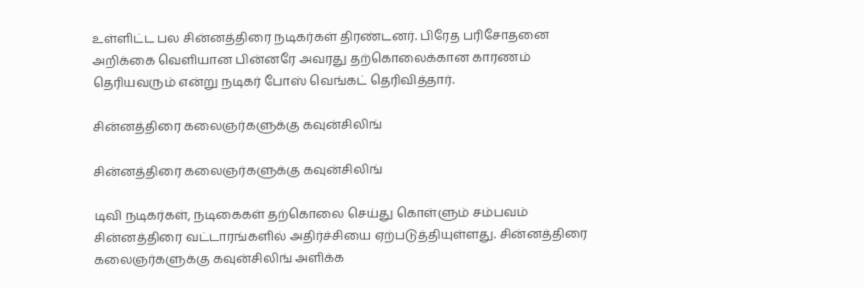உள்ளிட்ட பல சின்னத்திரை நடிகர்கள் திரண்டனர். பிரேத பரிசோதனை அறிக்கை வெளியான பின்னரே அவரது தற்கொலைக்கான காரணம் தெரியவரும் என்று நடிகர் போஸ் வெங்கட் தெரிவித்தார்.

சின்னத்திரை கலைஞர்களுக்கு கவுன்சிலிங்

சின்னத்திரை கலைஞர்களுக்கு கவுன்சிலிங்

டிவி நடிகர்கள், நடிகைகள் தற்கொலை செய்து கொள்ளும் சம்பவம் சின்னத்திரை வட்டாரங்களில் அதிர்ச்சியை ஏற்படுத்தியுள்ளது. சின்னத்திரை கலைஞர்களுக்கு கவுன்சிலிங் அளிக்க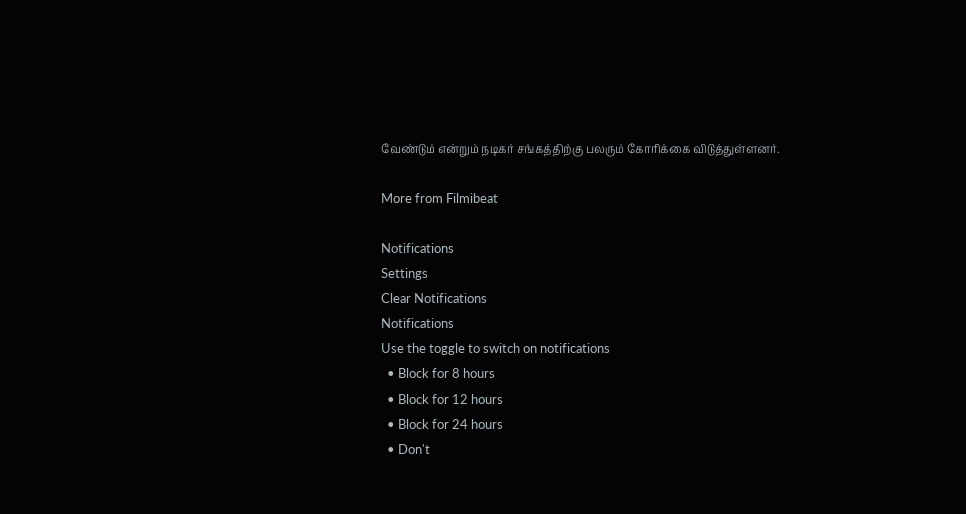வேண்டும் என்றும் நடிகர் சங்கத்திற்கு பலரும் கோரிக்கை விடுத்துள்ளனர்.

More from Filmibeat

Notifications
Settings
Clear Notifications
Notifications
Use the toggle to switch on notifications
  • Block for 8 hours
  • Block for 12 hours
  • Block for 24 hours
  • Don't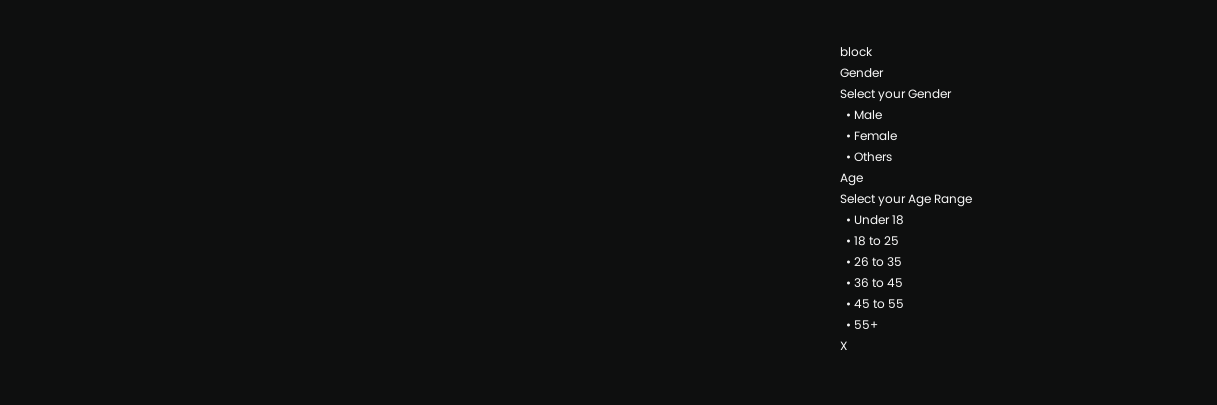block
Gender
Select your Gender
  • Male
  • Female
  • Others
Age
Select your Age Range
  • Under 18
  • 18 to 25
  • 26 to 35
  • 36 to 45
  • 45 to 55
  • 55+
X